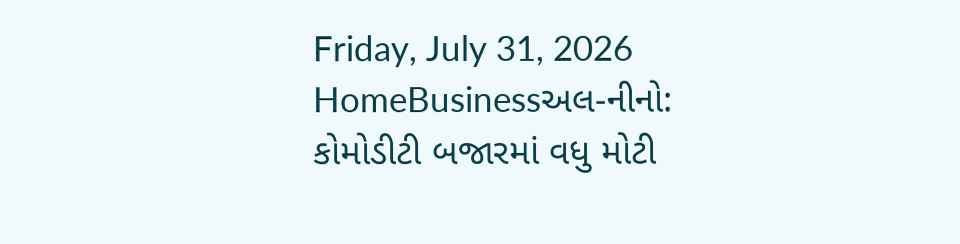Friday, July 31, 2026
HomeBusinessઅલ-નીનો: કોમોડીટી બજારમાં વધુ મોટી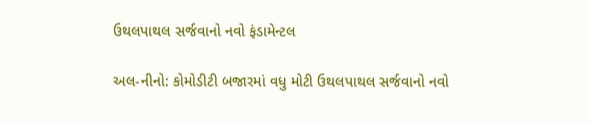ઉથલપાથલ સર્જવાનો નવો ફંડામેન્ટલ

અલ-નીનો: કોમોડીટી બજારમાં વધુ મોટી ઉથલપાથલ સર્જવાનો નવો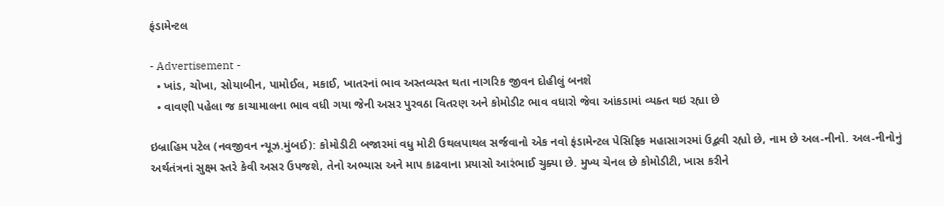ફંડામેન્ટલ

- Advertisement -
  • ખાંડ, ચોખા, સોયાબીન, પામોઈલ, મકાઈ, ખાતરનાં ભાવ અસ્તવ્યસ્ત થતા નાગરિક જીવન દોહીલું બનશે
  • વાવણી પહેલા જ કાચામાલના ભાવ વધી ગયા જેની અસર પુરવઠા વિતરણ અને કોમોડીટ ભાવ વધારો જેવા આંકડામાં વ્યક્ત થઇ રહ્યા છે

ઇબ્રાહિમ પટેલ (નવજીવન ન્યૂઝ.મુંબઈ): કોમોડીટી બજારમાં વધુ મોટી ઉથલપાથલ સર્જવાનો એક નવો ફંડામેન્ટલ પેસિફિક મહાસાગરમાં ઉદ્ભવી રહ્યો છે, નામ છે અલ-નીનો. અલ-નીનોનું અર્થતંત્રનાં સુક્ષ્મ સ્તરે કેવી અસર ઉપજશે, તેનો અભ્યાસ અને માપ કાઢવાના પ્રયાસો આરંભાઈ ચુક્યા છે. મુખ્ય ચેનલ છે કોમોડીટી, ખાસ કરીને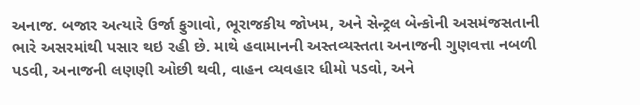અનાજ. બજાર અત્યારે ઉર્જા ફુગાવો, ભૂરાજકીય જોખમ, અને સેન્ટ્રલ બેન્કોની અસમંજસતાની ભારે અસરમાંથી પસાર થઇ રહી છે. માથે હવામાનની અસ્તવ્યસ્તતા અનાજની ગુણવત્તા નબળી પડવી, અનાજની લણણી ઓછી થવી, વાહન વ્યવહાર ધીમો પડવો, અને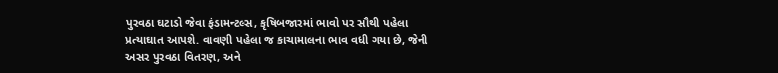પુરવઠા ઘટાડો જેવા ફંડામન્ટલ્સ, કૃષિબજારમાં ભાવો પર સૌથી પહેલા પ્રત્યાઘાત આપશે. વાવણી પહેલા જ કાચામાલના ભાવ વધી ગયા છે, જેની અસર પુરવઠા વિતરણ, અને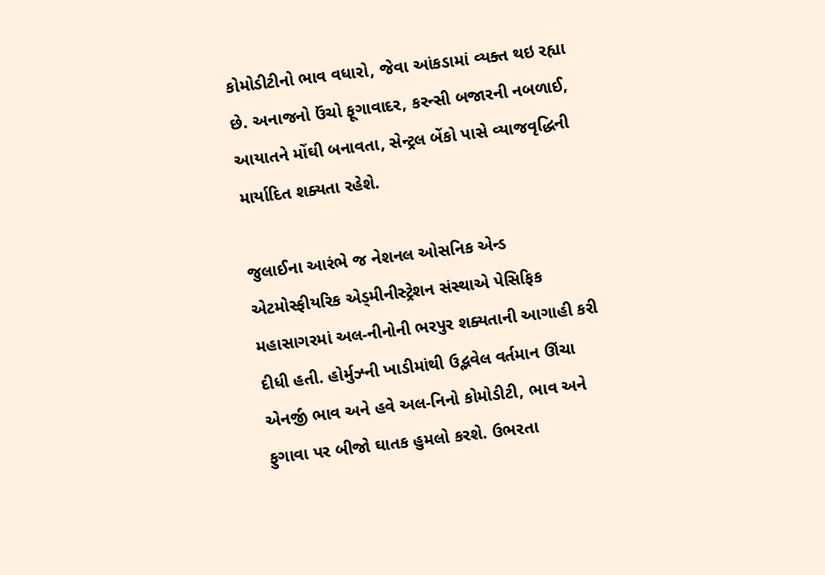કોમોડીટીનો ભાવ વધારો, જેવા આંકડામાં વ્યક્ત થઇ રહ્યા છે. અનાજનો ઉંચો ફૂગાવાદર, કરન્સી બજારની નબળાઈ, આયાતને મોંઘી બનાવતા, સેન્ટ્રલ બેંકો પાસે વ્યાજવૃદ્ધિની માર્યાદિત શક્યતા રહેશે.

જુલાઈના આરંભે જ નેશનલ ઓસનિક એન્ડ એટમોસ્ફીયરિક એડ્મીનીસ્ટ્રેશન સંસ્થાએ પેસિફિક મહાસાગરમાં અલ-નીનોની ભરપુર શક્યતાની આગાહી કરી દીધી હતી. હોર્મુઝ્ની ખાડીમાંથી ઉદ્ભવેલ વર્તમાન ઊંચા એનર્જી ભાવ અને હવે અલ-નિનો કોમોડીટી, ભાવ અને ફુગાવા પર બીજો ઘાતક હુમલો કરશે. ઉભરતા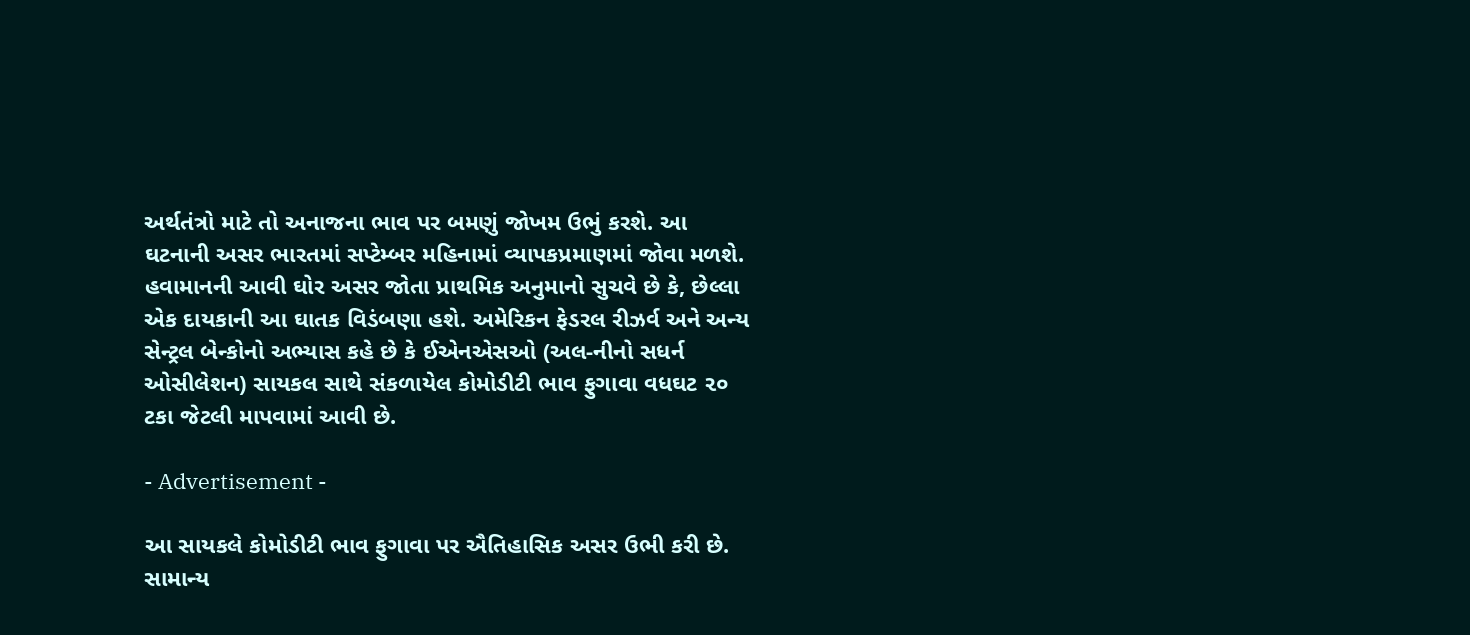અર્થતંત્રો માટે તો અનાજના ભાવ પર બમણું જોખમ ઉભું કરશે. આ ઘટનાની અસર ભારતમાં સપ્ટેમ્બર મહિનામાં વ્યાપકપ્રમાણમાં જોવા મળશે. હવામાનની આવી ઘોર અસર જોતા પ્રાથમિક અનુમાનો સુચવે છે કે, છેલ્લા એક દાયકાની આ ઘાતક વિડંબણા હશે. અમેરિકન ફેડરલ રીઝર્વ અને અન્ય સેન્ટ્રલ બેન્કોનો અભ્યાસ કહે છે કે ઈએનએસઓ (અલ-નીનો સધર્ન ઓસીલેશન) સાયકલ સાથે સંકળાયેલ કોમોડીટી ભાવ ફુગાવા વધઘટ ૨૦ ટકા જેટલી માપવામાં આવી છે.

- Advertisement -

આ સાયકલે કોમોડીટી ભાવ ફુગાવા પર ઐતિહાસિક અસર ઉભી કરી છે. સામાન્ય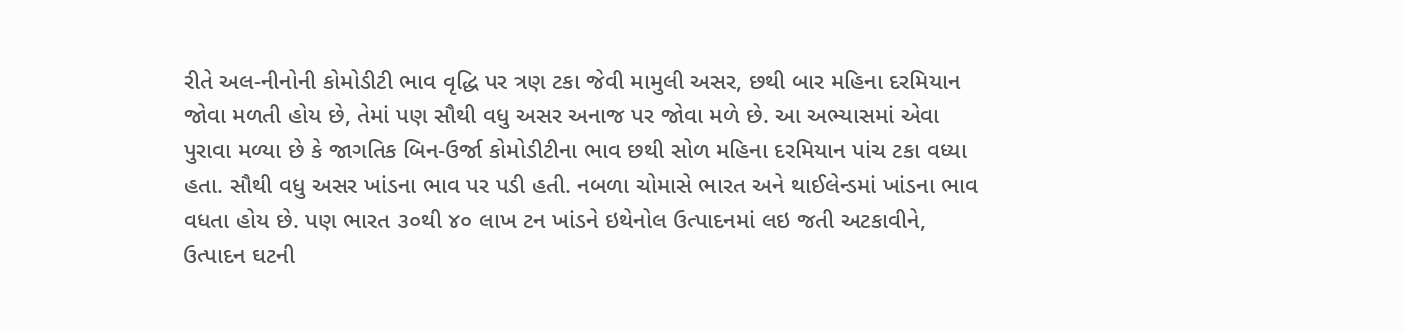રીતે અલ-નીનોની કોમોડીટી ભાવ વૃદ્ધિ પર ત્રણ ટકા જેવી મામુલી અસર, છથી બાર મહિના દરમિયાન જોવા મળતી હોય છે, તેમાં પણ સૌથી વધુ અસર અનાજ પર જોવા મળે છે. આ અભ્યાસમાં એવા પુરાવા મળ્યા છે કે જાગતિક બિન-ઉર્જા કોમોડીટીના ભાવ છથી સોળ મહિના દરમિયાન પાંચ ટકા વધ્યા હતા. સૌથી વધુ અસર ખાંડના ભાવ પર પડી હતી. નબળા ચોમાસે ભારત અને થાઈલેન્ડમાં ખાંડના ભાવ વધતા હોય છે. પણ ભારત ૩૦થી ૪૦ લાખ ટન ખાંડને ઇથેનોલ ઉત્પાદનમાં લઇ જતી અટકાવીને, ઉત્પાદન ઘટની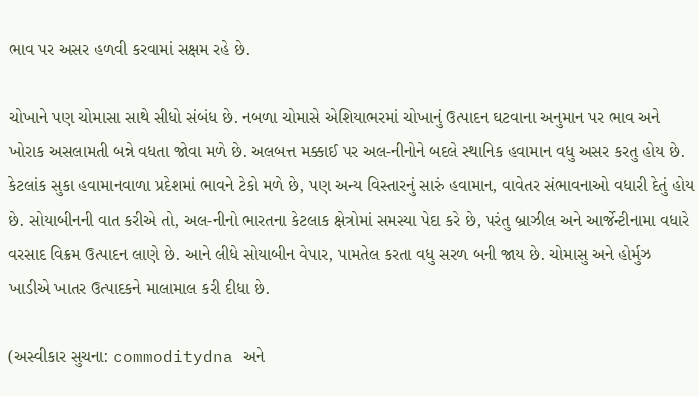ભાવ પર અસર હળવી કરવામાં સક્ષમ રહે છે.

ચોખાને પણ ચોમાસા સાથે સીધો સંબંધ છે. નબળા ચોમાસે એશિયાભરમાં ચોખાનું ઉત્પાદન ઘટવાના અનુમાન પર ભાવ અને ખોરાક અસલામતી બન્ને વધતા જોવા મળે છે. અલબત્ત મક્કાઈ પર અલ-નીનોને બદલે સ્થાનિક હવામાન વધુ અસર કરતુ હોય છે. કેટલાંક સુકા હવામાનવાળા પ્રદેશમાં ભાવને ટેકો મળે છે, પણ અન્ય વિસ્તારનું સારું હવામાન, વાવેતર સંભાવનાઓ વધારી દેતું હોય છે. સોયાબીનની વાત કરીએ તો, અલ-નીનો ભારતના કેટલાક ક્ષેત્રોમાં સમસ્યા પેદા કરે છે, પરંતુ બ્રાઝીલ અને આર્જેન્ટીનામા વધારે વરસાદ વિક્રમ ઉત્પાદન લાણે છે. આને લીધે સોયાબીન વેપાર, પામતેલ કરતા વધુ સરળ બની જાય છે. ચોમાસુ અને હોર્મુઝ ખાડીએ ખાતર ઉત્પાદકને માલામાલ કરી દીધા છે.

(અસ્વીકાર સુચના: commoditydna અને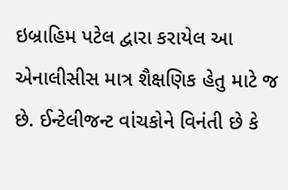ઇબ્રાહિમ પટેલ દ્વારા કરાયેલ આ એનાલીસીસ માત્ર શૈક્ષણિક હેતુ માટે જ છે. ઈન્ટેલીજન્ટ વાંચકોને વિનંતી છે કે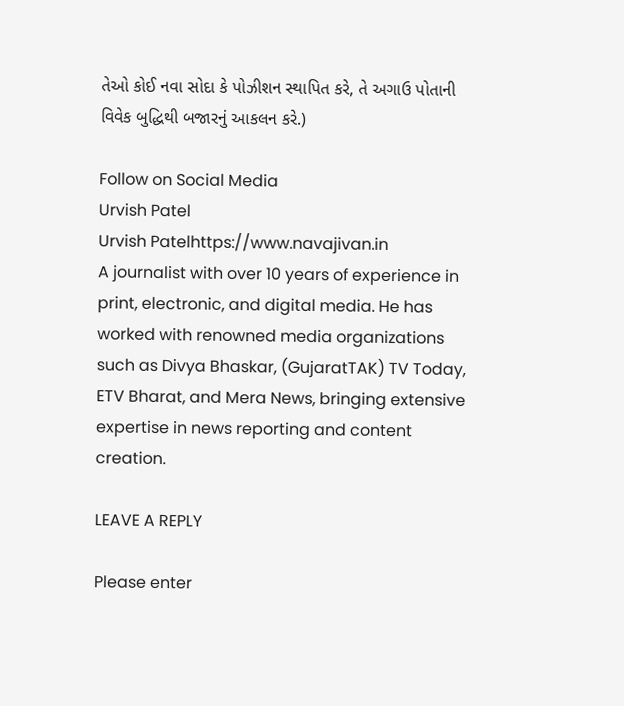તેઓ કોઈ નવા સોદા કે પોઝીશન સ્થાપિત કરે, તે અગાઉ પોતાની વિવેક બુદ્ધિથી બજારનું આકલન કરે.)

Follow on Social Media
Urvish Patel
Urvish Patelhttps://www.navajivan.in
A journalist with over 10 years of experience in print, electronic, and digital media. He has worked with renowned media organizations such as Divya Bhaskar, (GujaratTAK) TV Today, ETV Bharat, and Mera News, bringing extensive expertise in news reporting and content creation.

LEAVE A REPLY

Please enter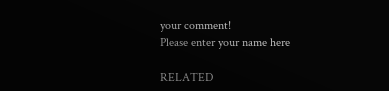your comment!
Please enter your name here

RELATED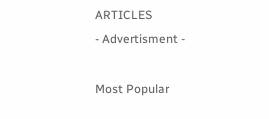ARTICLES
- Advertisment -

Most Popular